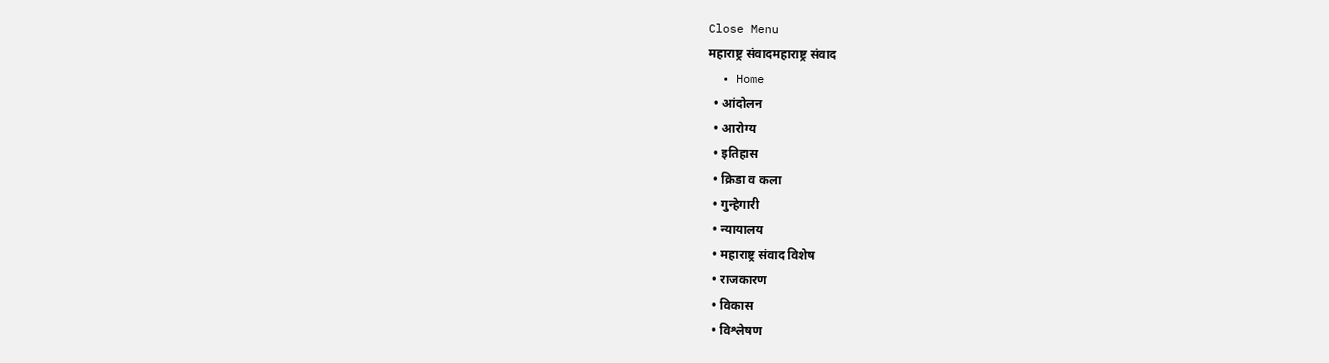Close Menu
महाराष्ट्र संवादमहाराष्ट्र संवाद
  • Home
  • आंदोलन
  • आरोग्य
  • इतिहास
  • क्रिडा व कला
  • गुन्हेगारी
  • न्यायालय
  • महाराष्ट्र संवाद विशेष
  • राजकारण
  • विकास
  • विश्लेषण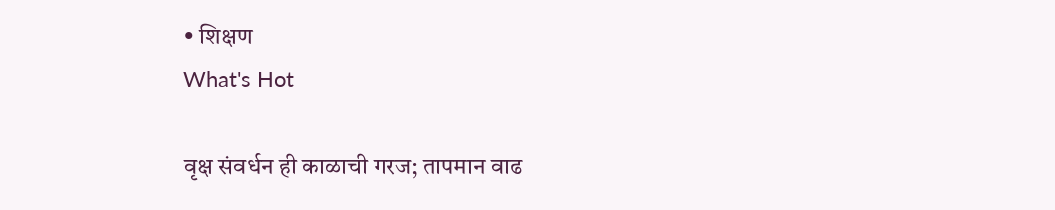• शिक्षण
What's Hot

वृक्ष संवर्धन ही काळाची गरज; तापमान वाढ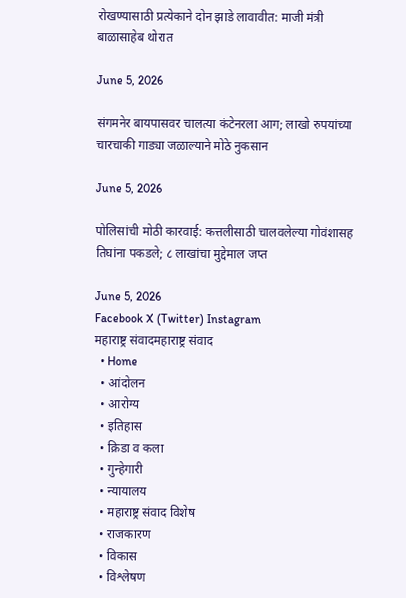रोखण्यासाठी प्रत्येकाने दोन झाडे लावावीत: माजी मंत्री बाळासाहेब थोरात

June 5, 2026

संगमनेर बायपासवर चालत्या कंटेनरला आग; लाखो रुपयांच्या चारचाकी गाड्या जळाल्याने मोठे नुकसान

June 5, 2026

पोलिसांची मोठी कारवाई: कत्तलीसाठी चालवलेल्या गोवंशासह तिघांना पकडले; ८ लाखांचा मुद्देमाल जप्त

June 5, 2026
Facebook X (Twitter) Instagram
महाराष्ट्र संवादमहाराष्ट्र संवाद
  • Home
  • आंदोलन
  • आरोग्य
  • इतिहास
  • क्रिडा व कला
  • गुन्हेगारी
  • न्यायालय
  • महाराष्ट्र संवाद विशेष
  • राजकारण
  • विकास
  • विश्लेषण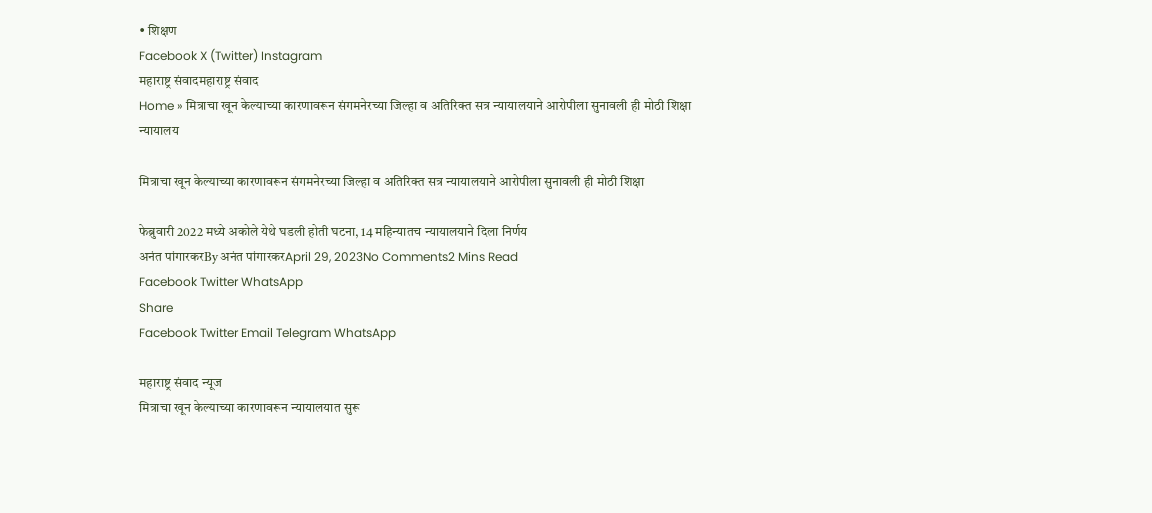• शिक्षण
Facebook X (Twitter) Instagram
महाराष्ट्र संवादमहाराष्ट्र संवाद
Home » मित्राचा खून केल्याच्या कारणावरून संगमनेरच्या जिल्हा व अतिरिक्त सत्र न्यायालयाने आरोपीला सुनावली ही मोठी शिक्षा
न्यायालय

मित्राचा खून केल्याच्या कारणावरून संगमनेरच्या जिल्हा व अतिरिक्त सत्र न्यायालयाने आरोपीला सुनावली ही मोठी शिक्षा

फेब्रुवारी 2022 मध्ये अकोले येथे घडली होती घटना, 14 महिन्यातच न्यायालयाने दिला निर्णय
अनंत पांगारकरBy अनंत पांगारकरApril 29, 2023No Comments2 Mins Read
Facebook Twitter WhatsApp
Share
Facebook Twitter Email Telegram WhatsApp

महाराष्ट्र संवाद न्यूज
मित्राचा खून केल्याच्या कारणावरून न्यायालयात सुरू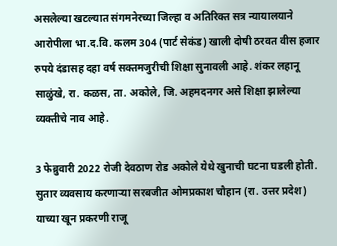असलेल्या खटल्यात संगमनेरच्या जिल्हा व अतिरिक्त सत्र न्यायालयाने आरोपीला भा.द.वि. कलम 304 (पार्ट सेकंड) खाली दोषी ठरवत वीस हजार रुपये दंडासह दहा वर्ष सक्तमजुरीची शिक्षा सुनावली आहे. शंकर लहानू साळुंखे, रा. कळस, ता. अकोले, जि. अहमदनगर असे शिक्षा झालेल्या व्यक्तीचे नाव आहे.

3 फेब्रुवारी 2022 रोजी देवठाण रोड अकोले येथे खुनाची घटना घडली होती. सुतार व्यवसाय करणाऱ्या सरबजीत ओमप्रकाश चौहान (रा. उत्तर प्रदेश) याच्या खून प्रकरणी राजू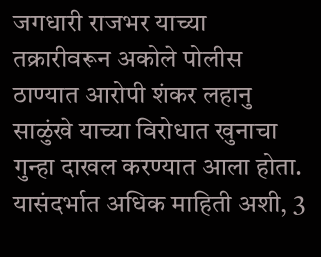जगधारी राजभर याच्या तक्रारीवरून अकोले पोलीस ठाण्यात आरोपी शंकर लहानु साळुंखे याच्या विरोधात खुनाचा गुन्हा दाखल करण्यात आला होता. यासंदर्भात अधिक माहिती अशी, 3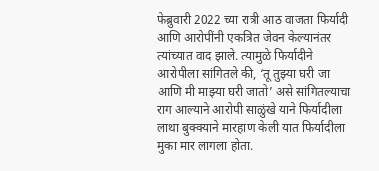फेब्रुवारी 2022 च्या रात्री आठ वाजता फिर्यादी आणि आरोपींनी एकत्रित जेवन केल्यानंतर त्यांच्यात वाद झाले. त्यामुळे फिर्यादीने आरोपीला सांगितले की, ‘तू तुझ्या घरी जा आणि मी माझ्या घरी जातो’ असे सांगितल्याचा राग आल्याने आरोपी साळुंखे याने फिर्यादीला लाथा बुक्क्याने मारहाण केली यात फिर्यादीला मुका मार लागला होता.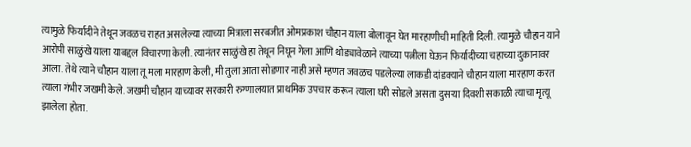त्यामुळे फिर्यादीने तेथून जवळच राहत असलेल्या त्याच्या मित्राला सरबजीत ओमप्रकाश चौहान याला बोलावून घेत मारहाणीची माहिती दिली. त्यामुळे चौहान याने आरोपी साळुंखे याला याबद्दल विचारणा केली. त्यानंतर साळुंखे हा तेथून निघून गेला आणि थोड्यावेळाने त्याच्या पत्नीला घेऊन फिर्यादीच्या चहाच्या दुकानावर आला. तेथे त्याने चौहान याला तू मला मारहाण केली, मी तुला आता सोडणार नाही असे म्हणत जवळच पडलेल्या लाकडी दांडक्याने चौहान याला मारहाण करत त्याला गंभीर जखमी केले. जखमी चौहान याच्यावर सरकारी रुग्णालयात प्राथमिक उपचार करून त्याला घरी सोडले असता दुसऱ्या दिवशी सकाळी त्याचा मृत्यू झालेला होता.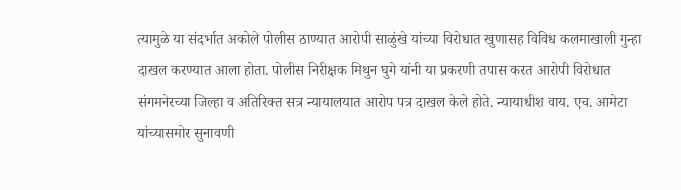त्यामुळे या संदर्भात अकोले पोलीस ठाण्यात आरोपी साळुंखे यांच्या विरोधात खुणासह विविध कलमाखाली गुन्हा दाखल करण्यात आला होता. पोलीस निरीक्षक मिथुन घुगे यांनी या प्रकरणी तपास करत आरोपी विरोधात संगमनेरच्या जिल्हा व अतिरिक्त सत्र न्यायालयात आरोप पत्र दाखल केले होते. न्यायाधीश वाय. एच. आमेटा यांच्यासमोर सुनावणी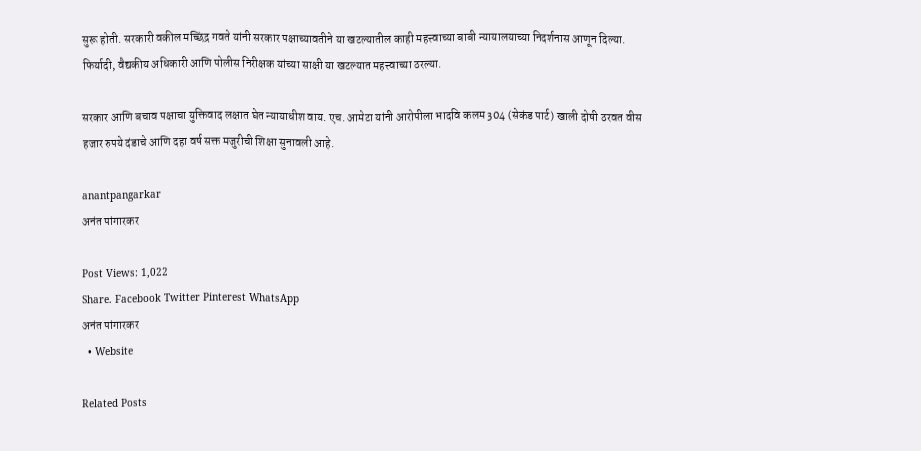सुरू होती. सरकारी वकील मच्छिंद्र गवते यांनी सरकार पक्षाच्यावतीने या खटल्यातील काही महत्त्वाच्या बाबी न्यायालयाच्या निदर्शनास आणून दिल्या. फिर्यादी, वैद्यकीय अधिकारी आणि पोलीस निरीक्षक यांच्या साक्षी या खटल्यात महत्त्वाच्या ठरल्या.

सरकार आणि बचाव पक्षाचा युक्तिवाद लक्षात घेत न्यायाधीश वाय. एच. आमेटा यांनी आरोपीला भादवि कलम 304 (सेकंड पार्ट) खाली दोषी ठरवत वीस हजार रुपये दंडाचे आणि दहा वर्ष सक्त मजुरीची शिक्षा सुनावली आहे.

anantpangarkar
अनंत पांगारकर

Post Views: 1,022
Share. Facebook Twitter Pinterest WhatsApp
अनंत पांगारकर
  • Website

Related Posts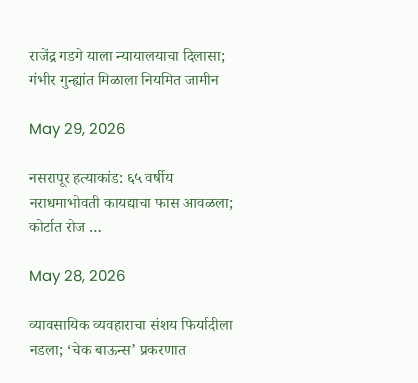राजेंद्र गडगे याला न्यायालयाचा दिलासा; गंभीर गुन्ह्यांत मिळाला नियमित जामीन

May 29, 2026

नसरापूर हत्याकांड: ६५ वर्षीय नराधमाभोवती कायद्याचा फास आवळला; कोर्टात रोज …

May 28, 2026

व्यावसायिक व्यवहाराचा संशय फिर्यादीला नडला; ‘चेक बाऊन्स’ प्रकरणात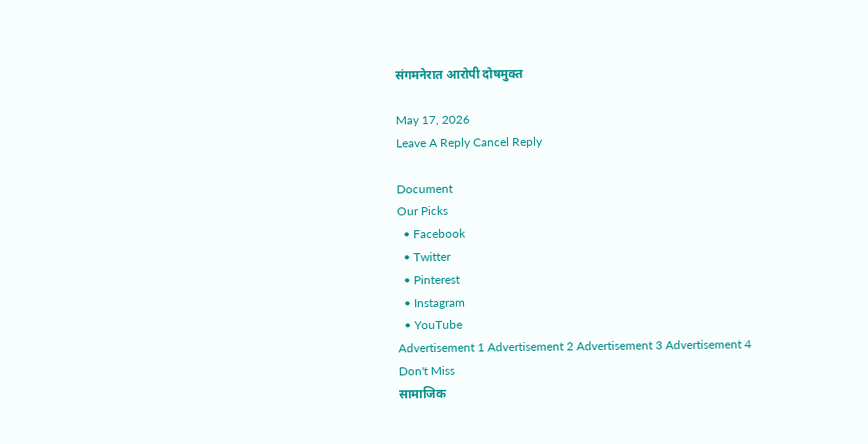संगमनेरात आरोपी दोषमुक्त

May 17, 2026
Leave A Reply Cancel Reply

Document
Our Picks
  • Facebook
  • Twitter
  • Pinterest
  • Instagram
  • YouTube
Advertisement 1 Advertisement 2 Advertisement 3 Advertisement 4
Don't Miss
सामाजिक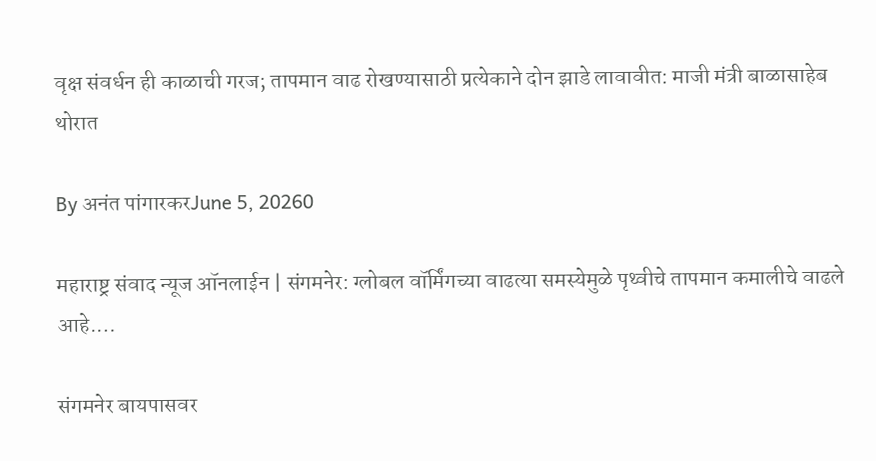वृक्ष संवर्धन ही काळाची गरज; तापमान वाढ रोखण्यासाठी प्रत्येकाने दोन झाडे लावावीत: माजी मंत्री बाळासाहेब थोरात

By अनंत पांगारकरJune 5, 20260

महाराष्ट्र संवाद न्यूज ऑनलाईन | संगमनेर: ग्लोबल वॉर्मिंगच्या वाढत्या समस्येमुळे पृथ्वीचे तापमान कमालीचे वाढले आहे.…

संगमनेर बायपासवर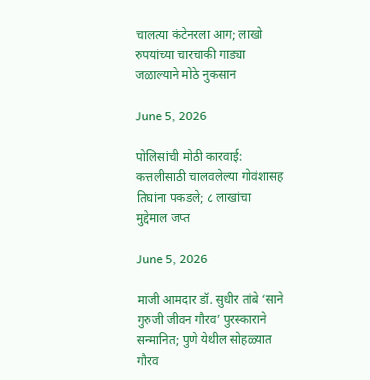चालत्या कंटेनरला आग; लाखो रुपयांच्या चारचाकी गाड्या जळाल्याने मोठे नुकसान

June 5, 2026

पोलिसांची मोठी कारवाई: कत्तलीसाठी चालवलेल्या गोवंशासह तिघांना पकडले; ८ लाखांचा मुद्देमाल जप्त

June 5, 2026

माजी आमदार डॉ. सुधीर तांबे ‘साने गुरुजी जीवन गौरव’ पुरस्काराने सन्मानित; पुणे येथील सोहळ्यात गौरव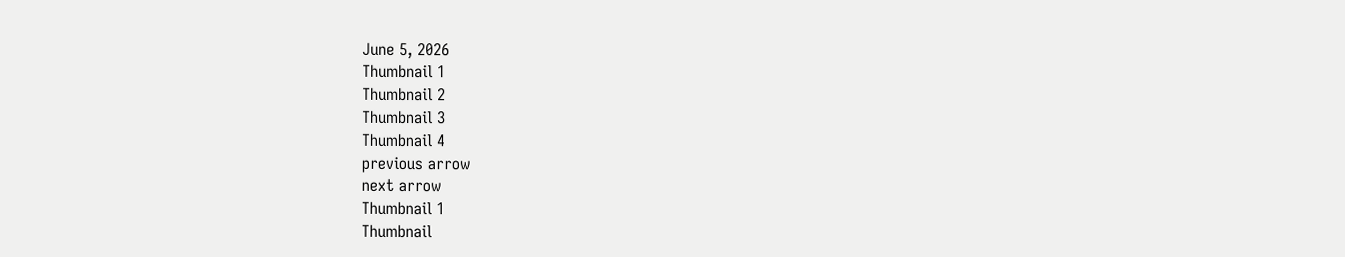June 5, 2026
Thumbnail 1
Thumbnail 2
Thumbnail 3
Thumbnail 4
previous arrow
next arrow
Thumbnail 1
Thumbnail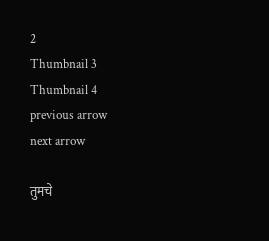2
Thumbnail 3
Thumbnail 4
previous arrow
next arrow

तुमचे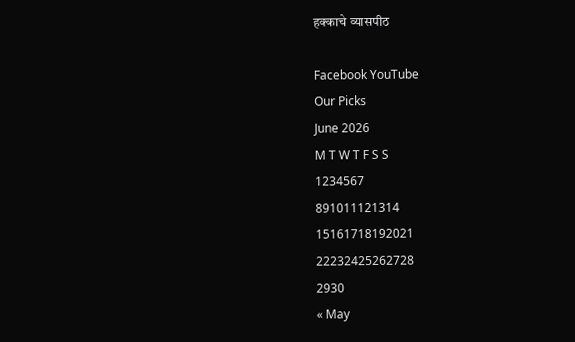हक्काचे व्यासपीठ

Facebook YouTube
Our Picks
June 2026
M T W T F S S
1234567
891011121314
15161718192021
22232425262728
2930
« May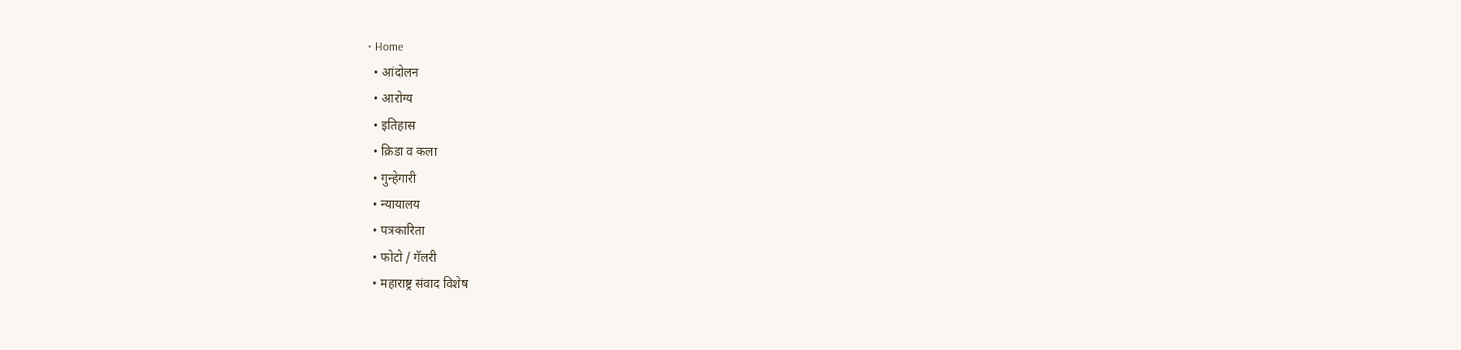• Home
  • आंदोलन
  • आरोग्य
  • इतिहास
  • क्रिडा व कला
  • गुन्हेगारी
  • न्यायालय
  • पत्रकारिता
  • फोटो / गॅलरी
  • महाराष्ट्र संवाद विशेष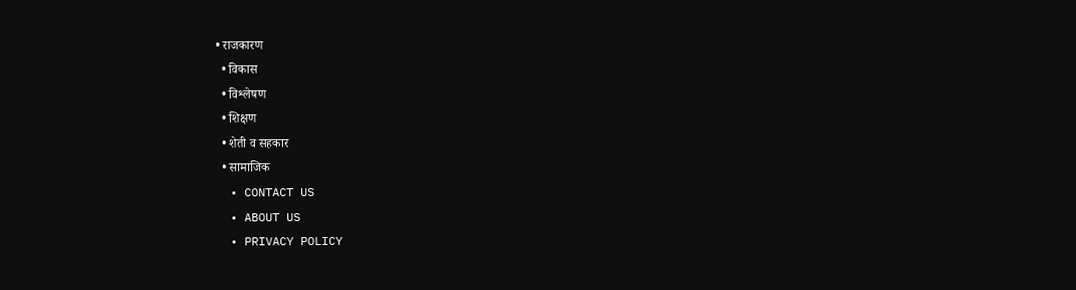• राजकारण
  • विकास
  • विश्लेषण
  • शिक्षण
  • शेती व सहकार
  • सामाजिक
  • CONTACT US
  • ABOUT US
  • PRIVACY POLICY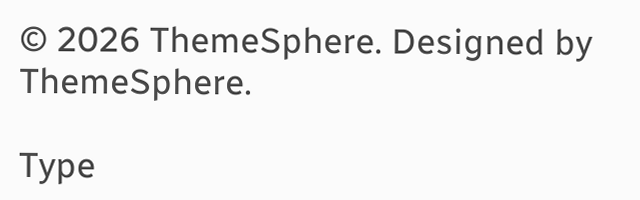© 2026 ThemeSphere. Designed by ThemeSphere.

Type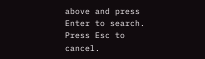above and press Enter to search. Press Esc to cancel.